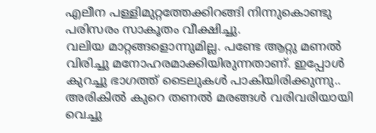എലീന പള്ളിമുറ്റത്തേക്കിറങ്ങി നിന്നുകൊണ്ടു പരിസരം സാകൂതം വീക്ഷിച്ചു.
വലിയ മാറ്റങ്ങളൊന്നുമില്ല. പണ്ടേ ആറ്റു മണൽ വിരിച്ചു മനോഹരമാക്കിയിരുന്നതാണ്. ഇപ്പോൾ കുറച്ചു ഭാഗത്ത് ടൈലുകൾ പാകിയിരിക്കുന്നു.. അരികിൽ കുറെ തണൽ മരങ്ങൾ വരിവരിയായി വെച്ചു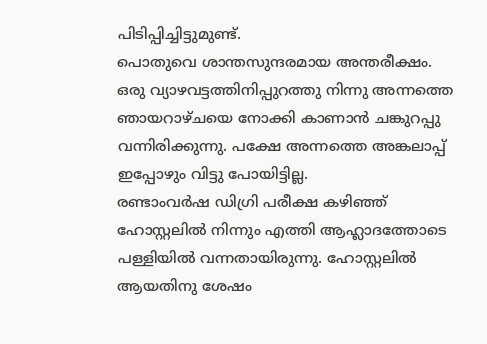പിടിപ്പിച്ചിട്ടുമുണ്ട്.
പൊതുവെ ശാന്തസുന്ദരമായ അന്തരീക്ഷം.
ഒരു വ്യാഴവട്ടത്തിനിപ്പുറത്തു നിന്നു അന്നത്തെ ഞായറാഴ്ചയെ നോക്കി കാണാൻ ചങ്കുറപ്പു വന്നിരിക്കുന്നു. പക്ഷേ അന്നത്തെ അങ്കലാപ്പ് ഇപ്പോഴും വിട്ടു പോയിട്ടില്ല.
രണ്ടാംവർഷ ഡിഗ്രി പരീക്ഷ കഴിഞ്ഞ് ഹോസ്റ്റലിൽ നിന്നും എത്തി ആഹ്ലാദത്തോടെ പള്ളിയിൽ വന്നതായിരുന്നു. ഹോസ്റ്റലിൽ ആയതിനു ശേഷം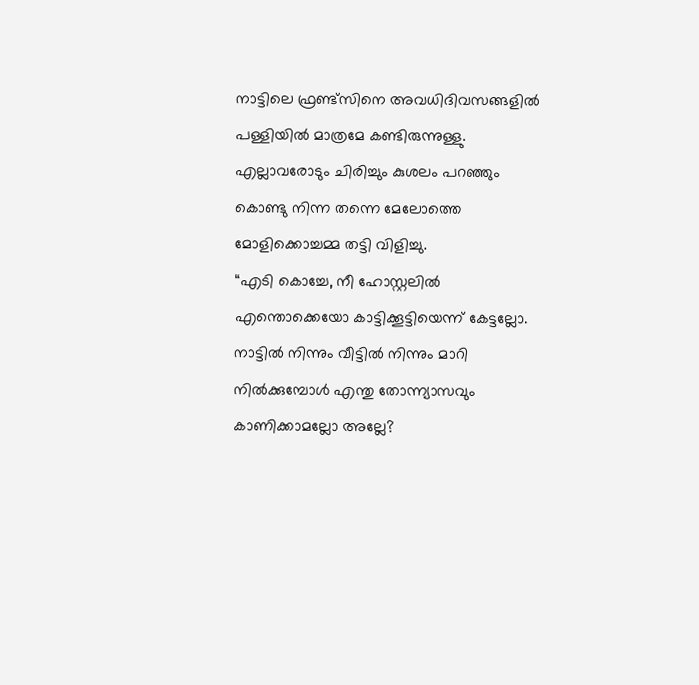നാട്ടിലെ ഫ്രണ്ട്സിനെ അവധിദിവസങ്ങളിൽ പള്ളിയിൽ മാത്രമേ കണ്ടിരുന്നുള്ളു.
എല്ലാവരോടും ചിരിച്ചും കുശലം പറഞ്ഞും കൊണ്ടു നിന്ന തന്നെ മേലോത്തെ മോളിക്കൊച്ചമ്മ തട്ടി വിളിച്ചു.
“എടി കൊച്ചേ, നീ ഹോസ്റ്റലിൽ എന്തൊക്കെയോ കാട്ടിക്കൂട്ടിയെന്ന് കേട്ടല്ലോ. നാട്ടിൽ നിന്നും വീട്ടിൽ നിന്നും മാറി നിൽക്കുമ്പോൾ എന്തു തോന്ന്യാസവും കാണിക്കാമല്ലോ അല്ലേ?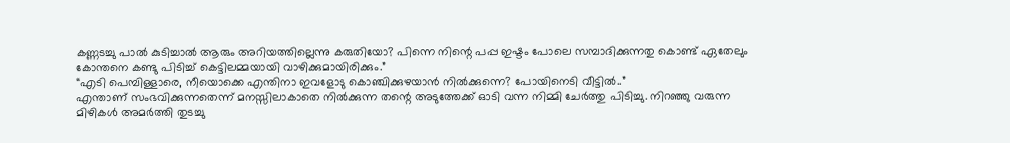കണ്ണടച്ചു പാൽ കുടിച്ചാൽ ആരും അറിയത്തില്ലെന്നു കരുതിയോ? പിന്നെ നിന്റെ പപ്പ ഇഷ്ടം പോലെ സമ്പാദിക്കുന്നതു കൊണ്ട് ഏതേലും കോന്തനെ കണ്ടു പിടിച്ച് കെട്ടിലമ്മയായി വാഴിക്കുമായിരിക്കും.”
“എടി പെമ്പിള്ളാരെ, നീയൊക്കെ എന്തിനാ ഇവളോടു കൊഞ്ചിക്കുഴയാൻ നിൽക്കുന്നെ? പോയിനെടി വീട്ടിൽ..”
എന്താണ് സംഭവിക്കുന്നതെന്ന് മനസ്സിലാകാതെ നിൽക്കുന്ന തന്റെ അടുത്തേക്ക് ഓടി വന്ന നിമ്മി ചേർത്തു പിടിച്ചു. നിറഞ്ഞു വരുന്ന മിഴികൾ അമർത്തി തുടച്ചു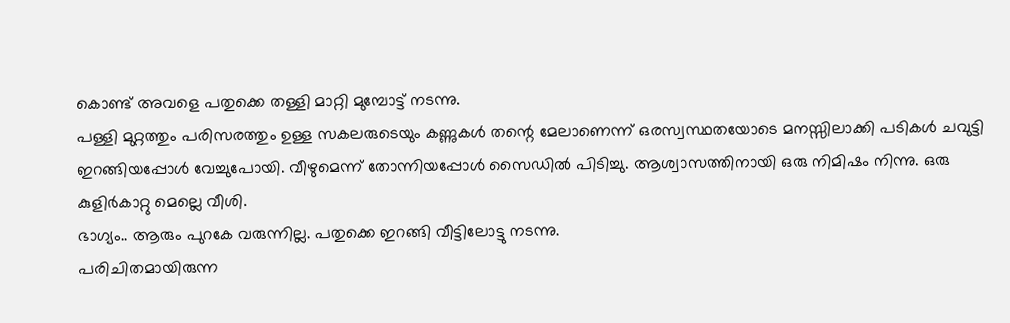കൊണ്ട് അവളെ പതുക്കെ തള്ളി മാറ്റി മുമ്പോട്ട് നടന്നു.
പള്ളി മുറ്റത്തും പരിസരത്തും ഉള്ള സകലരുടെയും കണ്ണുകൾ തന്റെ മേലാണെന്ന് ഒരസ്വസ്ഥതയോടെ മനസ്സിലാക്കി പടികൾ ചവുട്ടി ഇറങ്ങിയപ്പോൾ വേച്ചുപോയി. വീഴുമെന്ന് തോന്നിയപ്പോൾ സൈഡിൽ പിടിച്ചു. ആശ്വാസത്തിനായി ഒരു നിമിഷം നിന്നു. ഒരു കുളിർകാറ്റു മെല്ലെ വീശി.
ഭാഗ്യം.. ആരും പുറകേ വരുന്നില്ല. പതുക്കെ ഇറങ്ങി വീട്ടിലോട്ടു നടന്നു.
പരിചിതമായിരുന്ന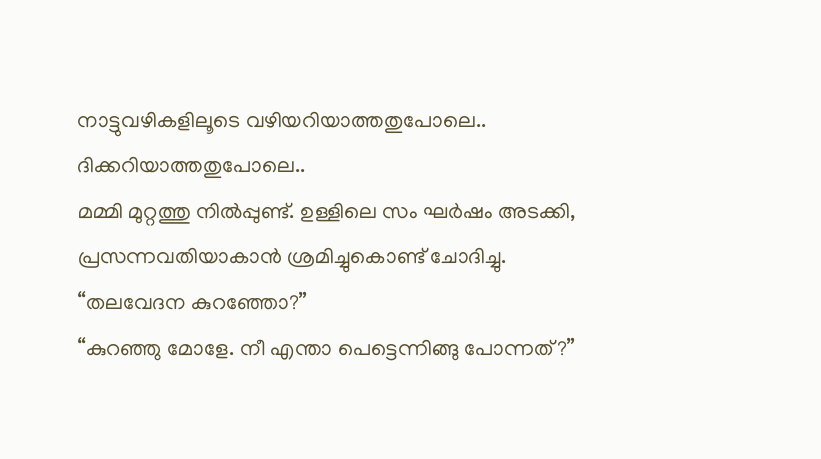നാട്ടുവഴികളിലൂടെ വഴിയറിയാത്തതുപോലെ.. ദിക്കറിയാത്തതുപോലെ..
മമ്മി മുറ്റത്തു നിൽപ്പുണ്ട്. ഉള്ളിലെ സം ഘർഷം അടക്കി, പ്രസന്നവതിയാകാൻ ശ്രമിച്ചുകൊണ്ട് ചോദിച്ചു.
“തലവേദന കുറഞ്ഞോ?”
“കുറഞ്ഞു മോളേ. നീ എന്താ പെട്ടെന്നിങ്ങു പോന്നത്?”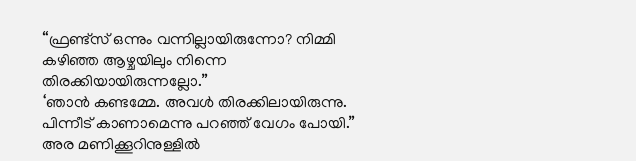“ഫ്രണ്ട്സ് ഒന്നും വന്നില്ലായിരുന്നോ? നിമ്മി കഴിഞ്ഞ ആഴ്ചയിലും നിന്നെ തിരക്കിയായിരുന്നല്ലോ.”
‘ഞാൻ കണ്ടമ്മേ. അവൾ തിരക്കിലായിരുന്നു. പിന്നീട് കാണാമെന്നു പറഞ്ഞ് വേഗം പോയി.”
അര മണിക്കൂറിനുള്ളിൽ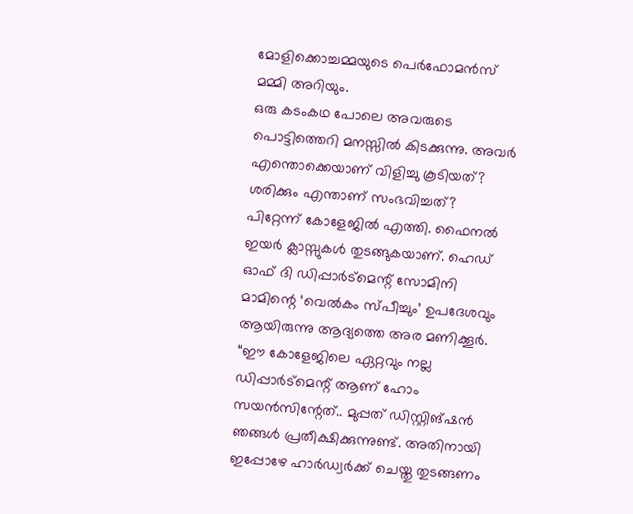മോളിക്കൊച്ചമ്മയുടെ പെർഫോമൻസ് മമ്മി അറിയും.
ഒരു കടംകഥ പോലെ അവരുടെ പൊട്ടിത്തെറി മനസ്സിൽ കിടക്കുന്നു. അവർ എന്തൊക്കെയാണ് വിളിച്ചു കൂടിയത്? ശരിക്കും എന്താണ് സംഭവിച്ചത്?
പിറ്റേന്ന് കോളേജിൽ എത്തി. ഫൈനൽ ഇയർ ക്ലാസ്സുകൾ തുടങ്ങുകയാണ്. ഹെഡ് ഓഫ് ദി ഡിപ്പാർട്മെന്റ് സോമിനി മാമിന്റെ ‘വെൽകം സ്പീച്ചും’ ഉപദേശവും ആയിരുന്നു ആദ്യത്തെ അര മണിക്കൂർ.
“ഈ കോളേജിലെ ഏറ്റവും നല്ല ഡിപ്പാർട്മെന്റ് ആണ് ഹോം സയൻസിന്റേത്.. മുപ്പത് ഡിസ്റ്റിങ്ഷൻ ഞങ്ങൾ പ്രതീക്ഷിക്കുന്നുണ്ട്. അതിനായി ഇപ്പോഴേ ഹാർഡ്വർക്ക് ചെയ്തു തുടങ്ങണം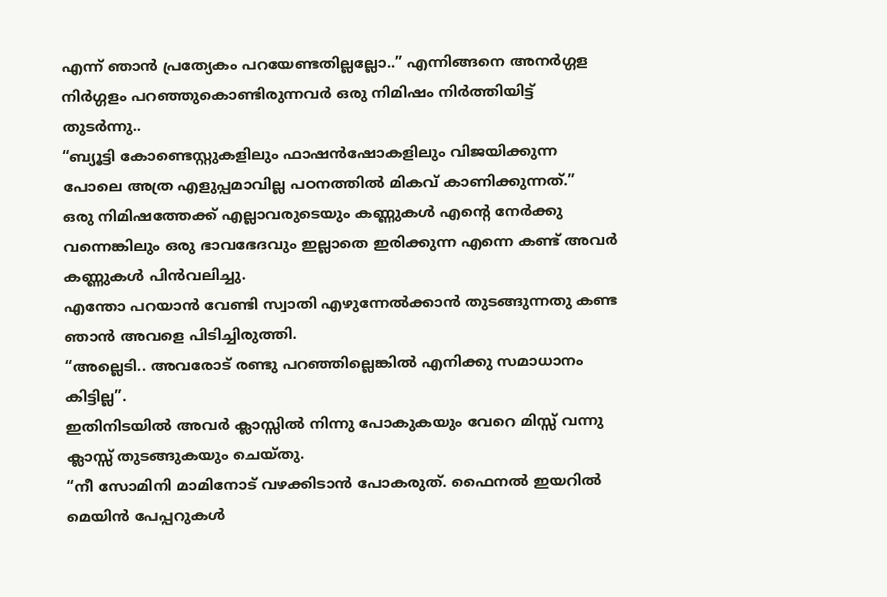എന്ന് ഞാൻ പ്രത്യേകം പറയേണ്ടതില്ലല്ലോ..” എന്നിങ്ങനെ അനർഗ്ഗള നിർഗ്ഗളം പറഞ്ഞുകൊണ്ടിരുന്നവർ ഒരു നിമിഷം നിർത്തിയിട്ട് തുടർന്നു..
“ബ്യൂട്ടി കോണ്ടെസ്റ്റുകളിലും ഫാഷൻഷോകളിലും വിജയിക്കുന്ന പോലെ അത്ര എളുപ്പമാവില്ല പഠനത്തിൽ മികവ് കാണിക്കുന്നത്.”
ഒരു നിമിഷത്തേക്ക് എല്ലാവരുടെയും കണ്ണുകൾ എന്റെ നേർക്കു വന്നെങ്കിലും ഒരു ഭാവഭേദവും ഇല്ലാതെ ഇരിക്കുന്ന എന്നെ കണ്ട് അവർ കണ്ണുകൾ പിൻവലിച്ചു.
എന്തോ പറയാൻ വേണ്ടി സ്വാതി എഴുന്നേൽക്കാൻ തുടങ്ങുന്നതു കണ്ട ഞാൻ അവളെ പിടിച്ചിരുത്തി.
“അല്ലെടി.. അവരോട് രണ്ടു പറഞ്ഞില്ലെങ്കിൽ എനിക്കു സമാധാനം കിട്ടില്ല”.
ഇതിനിടയിൽ അവർ ക്ലാസ്സിൽ നിന്നു പോകുകയും വേറെ മിസ്സ് വന്നു ക്ലാസ്സ് തുടങ്ങുകയും ചെയ്തു.
“നീ സോമിനി മാമിനോട് വഴക്കിടാൻ പോകരുത്. ഫൈനൽ ഇയറിൽ മെയിൻ പേപ്പറുകൾ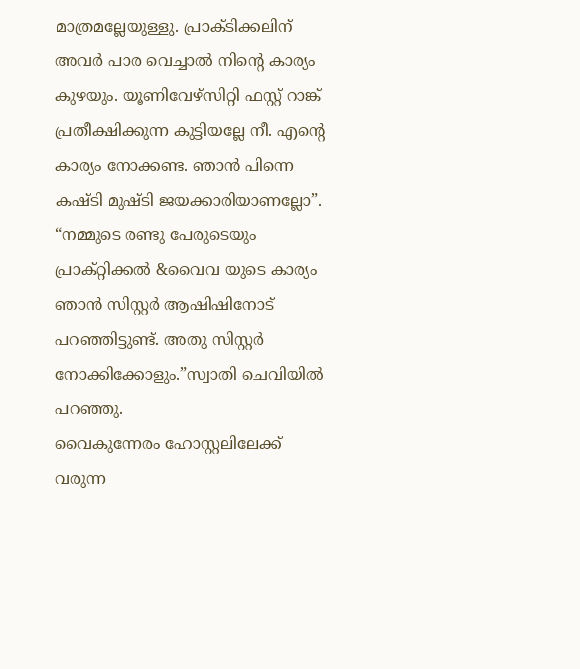മാത്രമല്ലേയുള്ളു. പ്രാക്ടിക്കലിന് അവർ പാര വെച്ചാൽ നിന്റെ കാര്യം കുഴയും. യൂണിവേഴ്സിറ്റി ഫസ്റ്റ് റാങ്ക് പ്രതീക്ഷിക്കുന്ന കുട്ടിയല്ലേ നീ. എന്റെ കാര്യം നോക്കണ്ട. ഞാൻ പിന്നെ കഷ്ടി മുഷ്ടി ജയക്കാരിയാണല്ലോ”.
“നമ്മുടെ രണ്ടു പേരുടെയും പ്രാക്റ്റിക്കൽ &വൈവ യുടെ കാര്യം ഞാൻ സിസ്റ്റർ ആഷിഷിനോട് പറഞ്ഞിട്ടുണ്ട്. അതു സിസ്റ്റർ നോക്കിക്കോളും.”സ്വാതി ചെവിയിൽ പറഞ്ഞു.
വൈകുന്നേരം ഹോസ്റ്റലിലേക്ക് വരുന്ന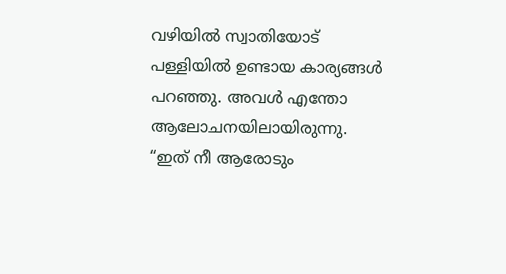വഴിയിൽ സ്വാതിയോട് പള്ളിയിൽ ഉണ്ടായ കാര്യങ്ങൾ പറഞ്ഞു. അവൾ എന്തോ ആലോചനയിലായിരുന്നു.
“ഇത് നീ ആരോടും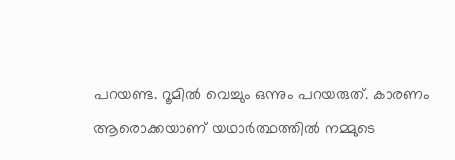പറയണ്ട. റൂമിൽ വെച്ചും ഒന്നും പറയരുത്. കാരണം ആരൊക്കയാണ് യഥാർത്ഥത്തിൽ നമ്മുടെ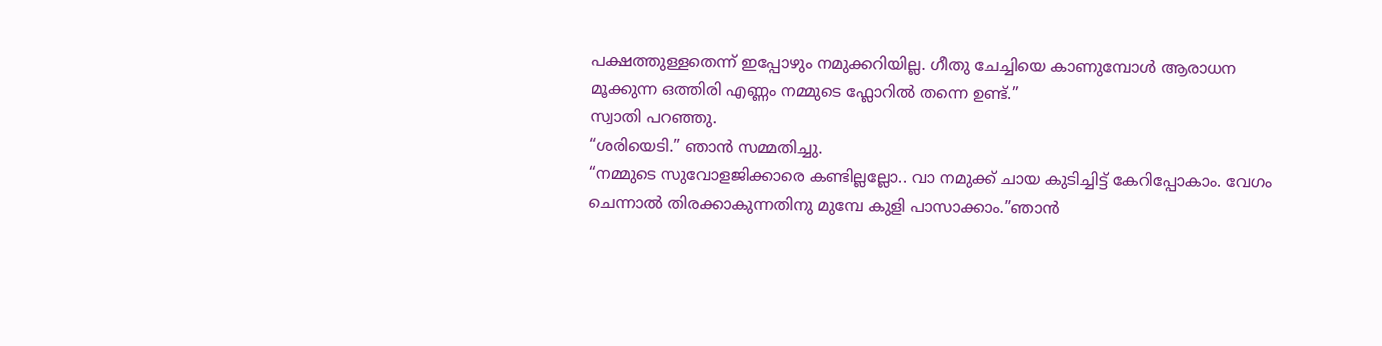പക്ഷത്തുള്ളതെന്ന് ഇപ്പോഴും നമുക്കറിയില്ല. ഗീതു ചേച്ചിയെ കാണുമ്പോൾ ആരാധന മൂക്കുന്ന ഒത്തിരി എണ്ണം നമ്മുടെ ഫ്ലോറിൽ തന്നെ ഉണ്ട്.”
സ്വാതി പറഞ്ഞു.
“ശരിയെടി.” ഞാൻ സമ്മതിച്ചു.
“നമ്മുടെ സുവോളജിക്കാരെ കണ്ടില്ലല്ലോ.. വാ നമുക്ക് ചായ കുടിച്ചിട്ട് കേറിപ്പോകാം. വേഗം ചെന്നാൽ തിരക്കാകുന്നതിനു മുമ്പേ കുളി പാസാക്കാം.”ഞാൻ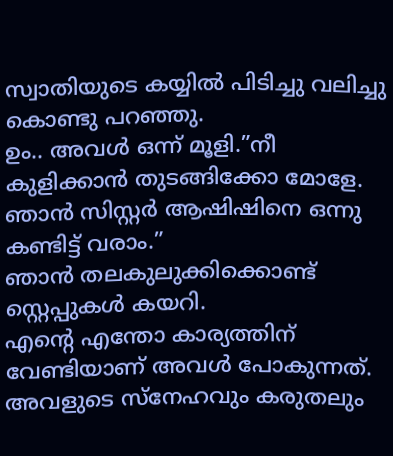സ്വാതിയുടെ കയ്യിൽ പിടിച്ചു വലിച്ചു കൊണ്ടു പറഞ്ഞു.
ഉം.. അവൾ ഒന്ന് മൂളി.”നീ കുളിക്കാൻ തുടങ്ങിക്കോ മോളേ. ഞാൻ സിസ്റ്റർ ആഷിഷിനെ ഒന്നു കണ്ടിട്ട് വരാം.”
ഞാൻ തലകുലുക്കിക്കൊണ്ട് സ്റ്റെപ്പുകൾ കയറി.
എന്റെ എന്തോ കാര്യത്തിന് വേണ്ടിയാണ് അവൾ പോകുന്നത്. അവളുടെ സ്നേഹവും കരുതലും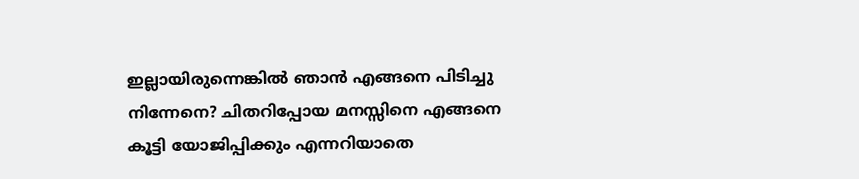ഇല്ലായിരുന്നെങ്കിൽ ഞാൻ എങ്ങനെ പിടിച്ചു നിന്നേനെ? ചിതറിപ്പോയ മനസ്സിനെ എങ്ങനെ കൂട്ടി യോജിപ്പിക്കും എന്നറിയാതെ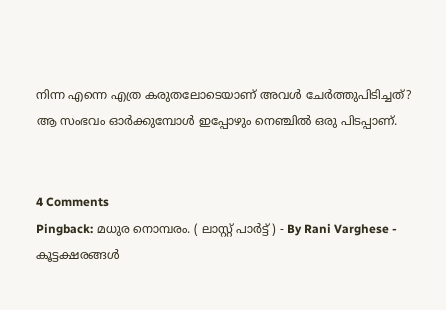നിന്ന എന്നെ എത്ര കരുതലോടെയാണ് അവൾ ചേർത്തുപിടിച്ചത്?
ആ സംഭവം ഓർക്കുമ്പോൾ ഇപ്പോഴും നെഞ്ചിൽ ഒരു പിടപ്പാണ്.


4 Comments
Pingback: മധുര നൊമ്പരം. ( ലാസ്റ്റ് പാർട്ട് ) - By Rani Varghese - കൂട്ടക്ഷരങ്ങൾ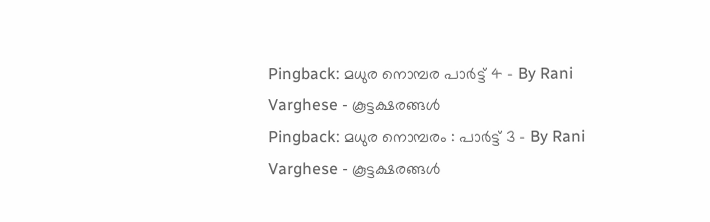Pingback: മധുര നൊമ്പര പാർട്ട് 4 - By Rani Varghese - കൂട്ടക്ഷരങ്ങൾ
Pingback: മധുര നൊമ്പരം : പാർട്ട് 3 - By Rani Varghese - കൂട്ടക്ഷരങ്ങൾ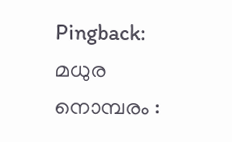Pingback: മധുര നൊമ്പരം :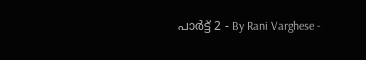പാർട്ട് 2 - By Rani Varghese -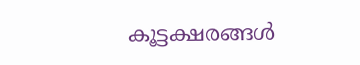കൂട്ടക്ഷരങ്ങൾ